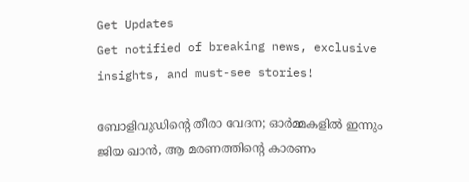Get Updates
Get notified of breaking news, exclusive insights, and must-see stories!

ബോളിവുഡിന്റെ തീരാ വേദന; ഓര്‍മ്മകളില്‍ ഇന്നും ജിയ ഖാന്‍, ആ മരണത്തിന്റെ കാരണം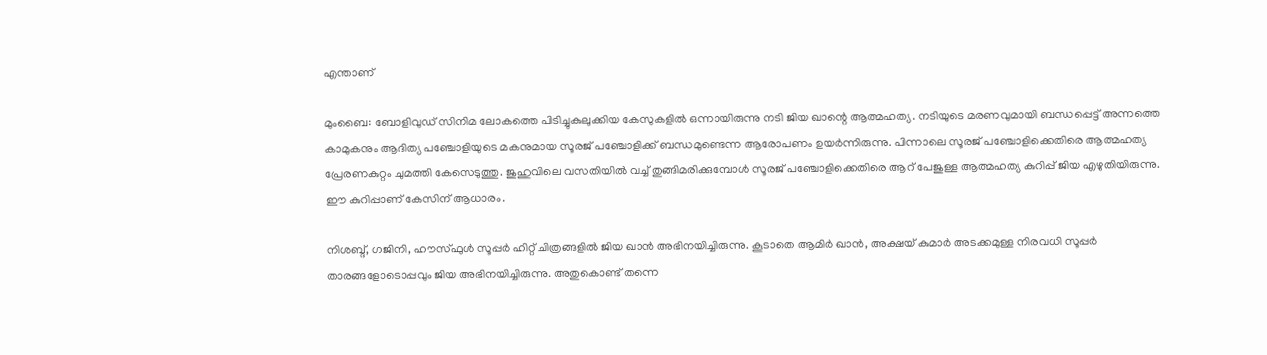എന്താണ്

മുംബൈ: ബോളിവുഡ് സിനിമ ലോകത്തെ പിടിച്ചുകുലുക്കിയ കേസുകളില്‍ ഒന്നായിരുന്നു നടി ജിയ ഖാന്റെ ആത്മഹത്യ. നടിയുടെ മരണവുമായി ബന്ധപ്പെട്ട് അന്നത്തെ കാമുകനും ആദിത്യ പഞ്ചോളിയുടെ മകനുമായ സൂരജ് പഞ്ചോളിക്ക് ബന്ധമുണ്ടെന്ന ആരോപണം ഉയര്‍ന്നിരുന്നു. പിന്നാലെ സൂരജ് പഞ്ചോളിക്കെതിരെ ആത്മഹത്യ പ്രേരണകുറ്റം ചുമത്തി കേസെടുത്തു. ജുഹുവിലെ വസതിയില്‍ വച്ച് തുങ്ങിമരിക്കുമ്പോള്‍ സൂരജ് പഞ്ചോളിക്കെതിരെ ആറ് പേജുള്ള ആത്മഹത്യ കുറിപ്പ് ജിയ എഴുതിയിരുന്നു. ഈ കുറിപ്പാണ് കേസിന് ആധാരം.

നിശബ്ദ്, ഗജിനി, ഹൗസ്ഫുള്‍ സൂപ്പര്‍ ഹിറ്റ് ചിത്രങ്ങളില്‍ ജിയ ഖാന്‍ അഭിനയിച്ചിരുന്നു. കൂടാതെ ആമിര്‍ ഖാന്‍, അക്ഷയ് കുമാര്‍ അടക്കമുള്ള നിരവധി സൂപ്പര്‍ താരങ്ങളോടൊപ്പവും ജിയ അഭിനയിച്ചിരുന്നു. അതുകൊണ്ട് തന്നെ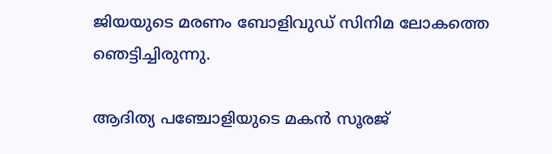ജിയയുടെ മരണം ബോളിവുഡ് സിനിമ ലോകത്തെ ഞെട്ടിച്ചിരുന്നു.

ആദിത്യ പഞ്ചോളിയുടെ മകന്‍ സൂരജ്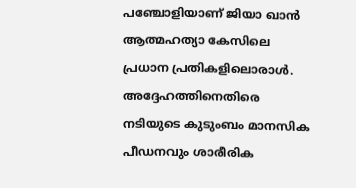പഞ്ചോളിയാണ് ജിയാ ഖാന്‍ ആത്മഹത്യാ കേസിലെ പ്രധാന പ്രതികളിലൊരാള്‍. അദ്ദേഹത്തിനെതിരെ നടിയുടെ കുടുംബം മാനസിക പീഡനവും ശാരീരിക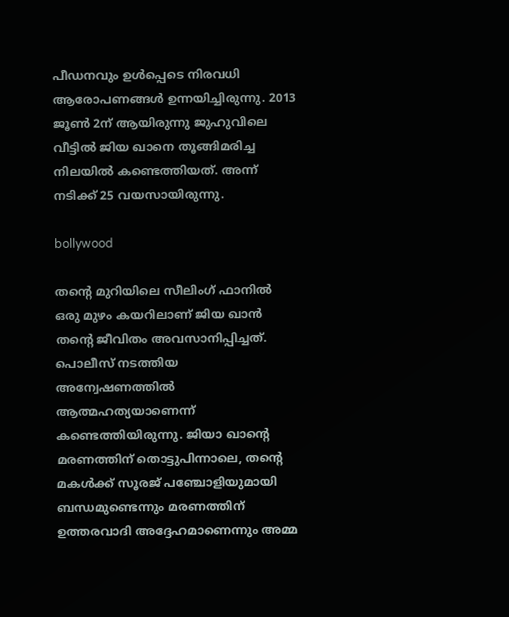പീഡനവും ഉള്‍പ്പെടെ നിരവധി ആരോപണങ്ങള്‍ ഉന്നയിച്ചിരുന്നു. 2013 ജൂണ്‍ 2ന് ആയിരുന്നു ജുഹുവിലെ വീട്ടില്‍ ജിയ ഖാനെ തൂങ്ങിമരിച്ച നിലയില്‍ കണ്ടെത്തിയത്. അന്ന് നടിക്ക് 25 വയസായിരുന്നു.

bollywood

തന്റെ മുറിയിലെ സീലിംഗ് ഫാനില്‍ ഒരു മുഴം കയറിലാണ് ജിയ ഖാന്‍ തന്റെ ജീവിതം അവസാനിപ്പിച്ചത്. പൊലീസ് നടത്തിയ അന്വേഷണത്തില്‍ ആത്മഹത്യയാണെന്ന് കണ്ടെത്തിയിരുന്നു. ജിയാ ഖാന്റെ മരണത്തിന് തൊട്ടുപിന്നാലെ, തന്റെ മകള്‍ക്ക് സൂരജ് പഞ്ചോളിയുമായി ബന്ധമുണ്ടെന്നും മരണത്തിന് ഉത്തരവാദി അദ്ദേഹമാണെന്നും അമ്മ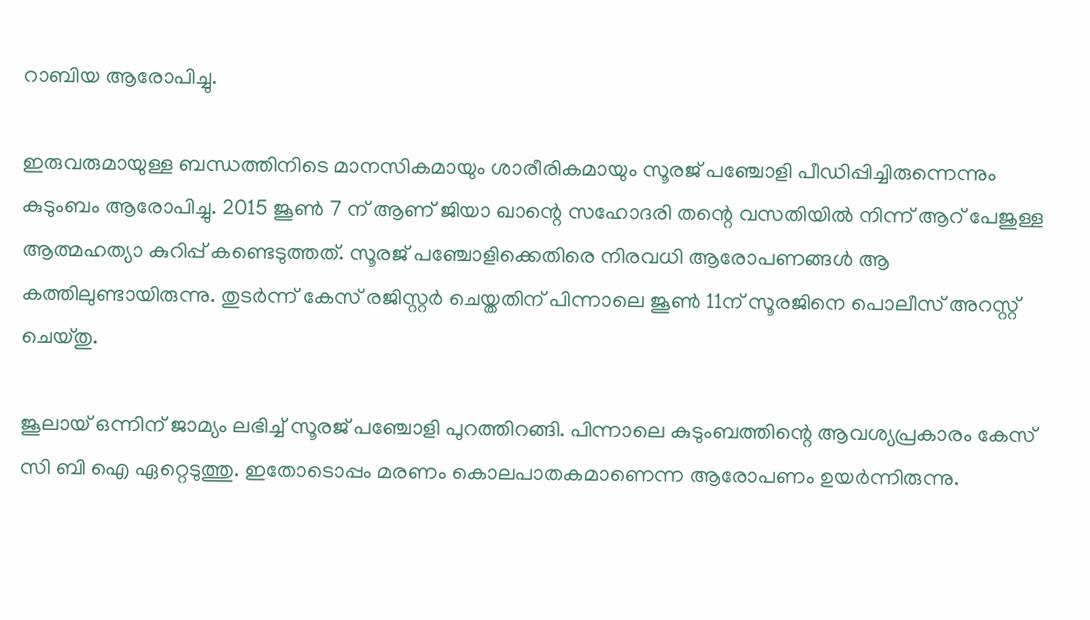റാബിയ ആരോപിച്ചു.

ഇരുവരുമായുള്ള ബന്ധത്തിനിടെ മാനസികമായും ശാരീരികമായും സൂരജ് പഞ്ചോളി പീഡിപ്പിച്ചിരുന്നെന്നും കുടുംബം ആരോപിച്ചു. 2015 ജൂണ്‍ 7 ന് ആണ് ജിയാ ഖാന്റെ സഹോദരി തന്റെ വസതിയില്‍ നിന്ന് ആറ് പേജുള്ള ആത്മഹത്യാ കുറിപ്പ് കണ്ടെടുത്തത്. സൂരജ് പഞ്ചോളിക്കെതിരെ നിരവധി ആരോപണങ്ങള്‍ ആ കത്തിലുണ്ടായിരുന്നു. തുടര്‍ന്ന് കേസ് രജിസ്റ്റര്‍ ചെയ്തതിന് പിന്നാലെ ജൂണ്‍ 11ന് സൂരജിനെ പൊലീസ് അറസ്റ്റ് ചെയ്തു.

ജൂലായ് ഒന്നിന് ജാമ്യം ലഭിച്ച് സൂരജ് പഞ്ചോളി പുറത്തിറങ്ങി. പിന്നാലെ കുടുംബത്തിന്റെ ആവശ്യപ്രകാരം കേസ് സി ബി ഐ ഏറ്റെടുത്തു. ഇതോടൊപ്പം മരണം കൊലപാതകമാണെന്ന ആരോപണം ഉയര്‍ന്നിരുന്നു.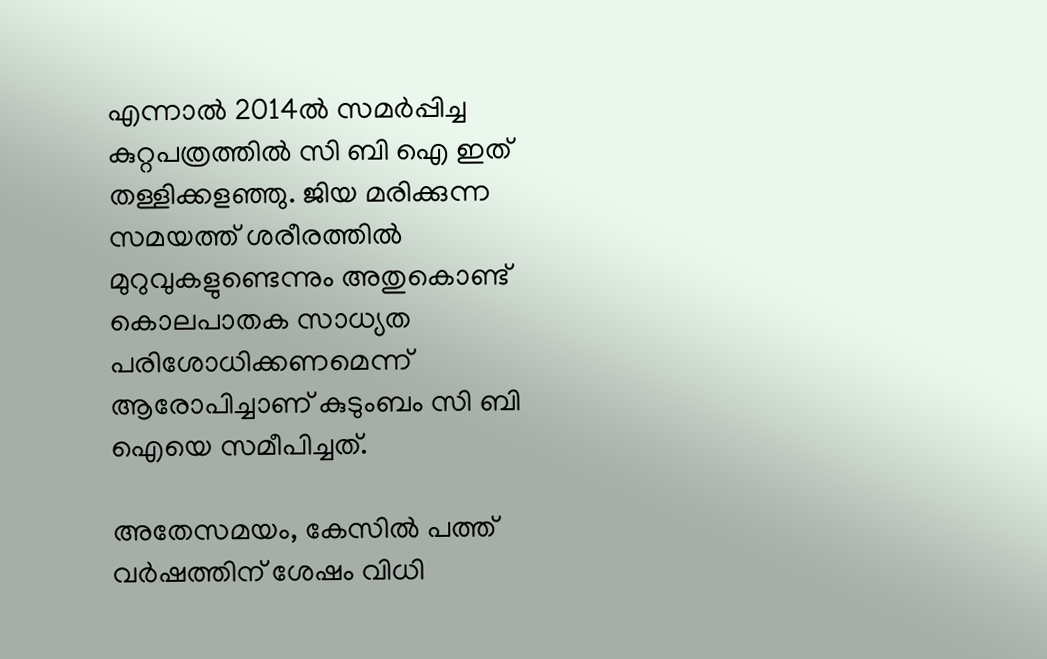എന്നാല്‍ 2014ല്‍ സമര്‍പ്പിച്ച കുറ്റപത്രത്തില്‍ സി ബി ഐ ഇത് തള്ളിക്കളഞ്ഞു. ജിയ മരിക്കുന്ന സമയത്ത് ശരീരത്തില്‍ മുറുവുകളുണ്ടെന്നും അതുകൊണ്ട് കൊലപാതക സാധ്യത പരിശോധിക്കണമെന്ന് ആരോപിച്ചാണ് കുടുംബം സി ബി ഐയെ സമീപിച്ചത്.

അതേസമയം, കേസില്‍ പത്ത് വര്‍ഷത്തിന് ശേഷം വിധി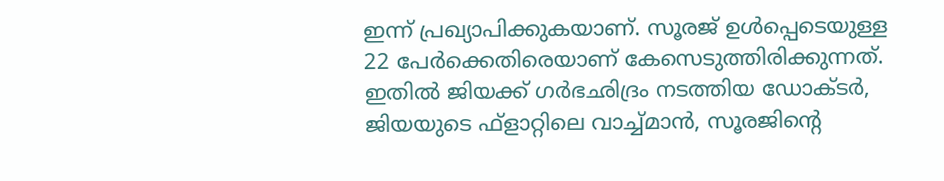ഇന്ന് പ്രഖ്യാപിക്കുകയാണ്. സൂരജ് ഉള്‍പ്പെടെയുള്ള 22 പേര്‍ക്കെതിരെയാണ് കേസെടുത്തിരിക്കുന്നത്. ഇതില്‍ ജിയക്ക് ഗര്‍ഭഛിദ്രം നടത്തിയ ഡോക്ടര്‍, ജിയയുടെ ഫ്ളാറ്റിലെ വാച്ച്മാന്‍, സൂരജിന്റെ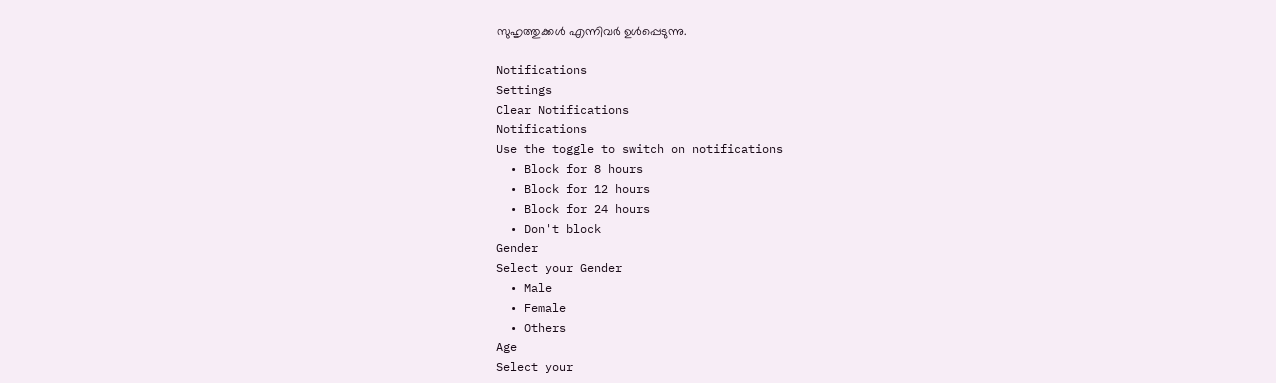സുഹൃത്തുക്കള്‍ എന്നിവര്‍ ഉള്‍പ്പെടുന്നു.

Notifications
Settings
Clear Notifications
Notifications
Use the toggle to switch on notifications
  • Block for 8 hours
  • Block for 12 hours
  • Block for 24 hours
  • Don't block
Gender
Select your Gender
  • Male
  • Female
  • Others
Age
Select your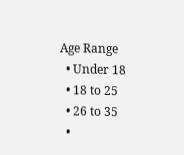Age Range
  • Under 18
  • 18 to 25
  • 26 to 35
  •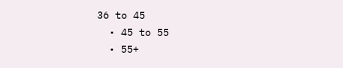36 to 45
  • 45 to 55
  • 55+